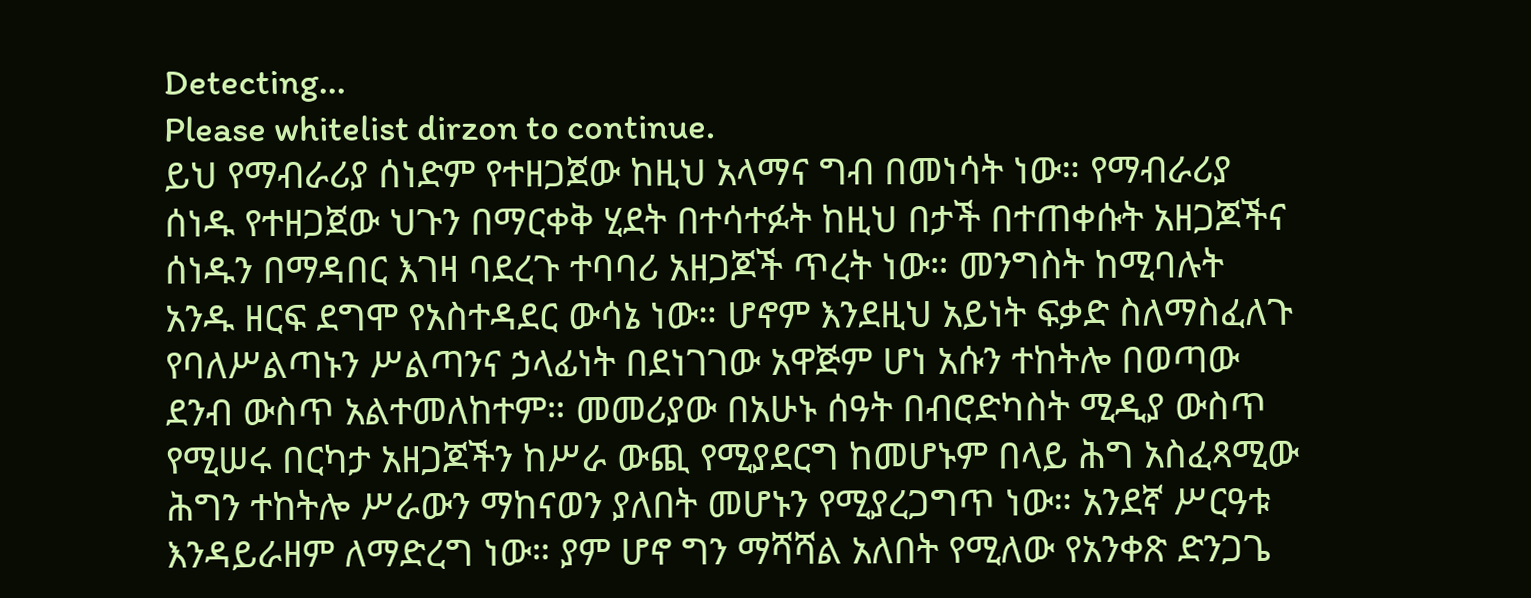Detecting...
Please whitelist dirzon to continue.
ይህ የማብራሪያ ሰነድም የተዘጋጀው ከዚህ አላማና ግብ በመነሳት ነው። የማብራሪያ ሰነዱ የተዘጋጀው ህጉን በማርቀቅ ሂደት በተሳተፉት ከዚህ በታች በተጠቀሱት አዘጋጆችና ሰነዱን በማዳበር እገዛ ባደረጉ ተባባሪ አዘጋጆች ጥረት ነው። መንግስት ከሚባሉት አንዱ ዘርፍ ደግሞ የአስተዳደር ውሳኔ ነው። ሆኖም እንደዚህ አይነት ፍቃድ ስለማስፈለጉ የባለሥልጣኑን ሥልጣንና ኃላፊነት በደነገገው አዋጅም ሆነ አሱን ተከትሎ በወጣው ደንብ ውስጥ አልተመለከተም። መመሪያው በአሁኑ ሰዓት በብሮድካስት ሚዲያ ውስጥ የሚሠሩ በርካታ አዘጋጆችን ከሥራ ውጪ የሚያደርግ ከመሆኑም በላይ ሕግ አስፈጻሚው ሕግን ተከትሎ ሥራውን ማከናወን ያለበት መሆኑን የሚያረጋግጥ ነው። አንደኛ ሥርዓቱ እንዳይራዘም ለማድረግ ነው። ያም ሆኖ ግን ማሻሻል አለበት የሚለው የአንቀጽ ድንጋጌ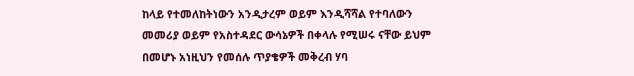ከላይ የተመለከትነውን አንዲታረም ወይም እንዲሻሻል የተባለውን መመሪያ ወይም የአስተዳደር ውሳኔዎች በቀላሉ የሚሠሩ ናቸው ይህም በመሆኑ አነዚህን የመሰሉ ጥያቄዎች መቅረብ ሃባ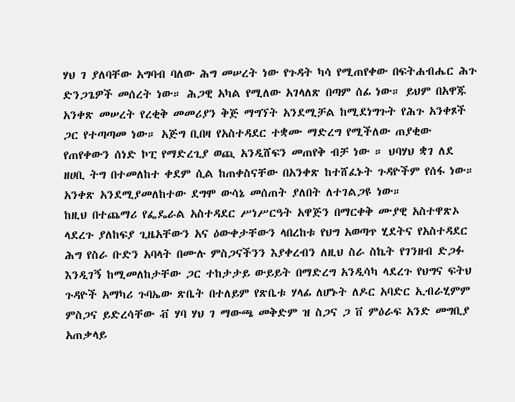ሃህ ገ ያለባቸው አግባብ ባለው ሕግ መሠረት ነው የጉዳት ካሳ የሚጠየቀው በፍትሐብሔር ሕጉ ድንጋጌዎች መሰረት ነው። ሕጋዊ አካል የሚለው አገላለጽ በጣም ሰፊ ነው። ይህም በአዋጁ አንቀጽ መሠረት የረቂቅ መመሪያን ቅጅ ማግኘት አንደሚቻል ከሚደነግጉት የሕጉ አንቀጾች ጋር የተጣጣመ ነው። አጅግ ቢበዛ የአስተዳደር ተቋሙ ማድረግ የሚችለው ጠያቂው የጠየቀውን ሰነድ ኮፒ የማድረጊያ ወጪ አንዲሸፍን መጠየቅ ብቻ ነው ። ህባሃህ ቋገ ለደ ዘሀቢ ትግ በተመለከተ ቀደም ሲል ከጠቀስናቸው በአንቀጽ ከተሸፈኑት ጉዳዮችም የሰፋ ነው። አንቀጽ አንደሚያመለከተው ደግሞ ውሳኔ መሰጠት ያለበት ለተገልጋዩ ነው።
ከዚህ በተጨማሪ የፌዴራል አስተዳደር ሥነሥርዓት አዋጅን በማርቀቅ ሙያዊ አስተዋጽኦ ላደረጉ ያለከፍያ ጊዜአቸውን አና ዕውቀታቸውን ላበረከቱ የህግ አወጣጥ ሂደትና የአስተዳደር ሕግ የስራ ቡድን አባላት በሙሉ ምስጋናችንን እያቀረብን ለዚህ ስራ ስኬት የገንዘብ ድጋፉ እንዲገኝ ከሚመለከታቸው ጋር ተከታታይ ውይይት በማድረግ አንዲሳካ ላደረጉ የህግና ፍትህ ጉዳዮች አማካሪ ጉባኤው ጽቤት በተለይም የጽቤቱ ሃላፊ ለሆኑት ለዶር አባድር ኢብራሂምም ምስጋና ይድረሳቸው ቭ ሃባ ሃህ ገ ማውጫ መቅድም ዝ ስጋና ጋ ቨ ምዕራፍ አንድ መግቢያ አጠቃላይ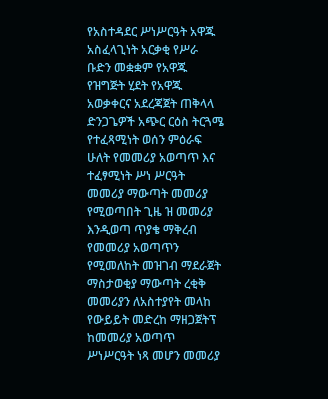የአስተዳደር ሥነሥርዓት አዋጁ አስፈላጊነት አርቃቂ የሥራ ቡድን መቋቋም የአዋጁ የዝግጅት ሂደት የአዋጁ አወቃቀርና አደረጃጀት ጠቅላላ ድንጋጌዎች አጭር ርዕስ ትርጓሜ የተፈጻሚነት ወሰን ምዕራፍ ሁለት የመመሪያ አወጣጥ እና ተፈፃሚነት ሥነ ሥርዓት መመሪያ ማውጣት መመሪያ የሚወጣበት ጊዜ ዝ መመሪያ እንዲወጣ ጥያቄ ማቅረብ የመመሪያ አወጣጥን የሚመለከት መዝገብ ማደራጀት ማስታወቂያ ማውጣት ረቂቅ መመሪያን ለአስተያየት መላከ የውይይት መድረከ ማዘጋጀትፕ ከመመሪያ አወጣጥ ሥነሥርዓት ነጻ መሆን መመሪያ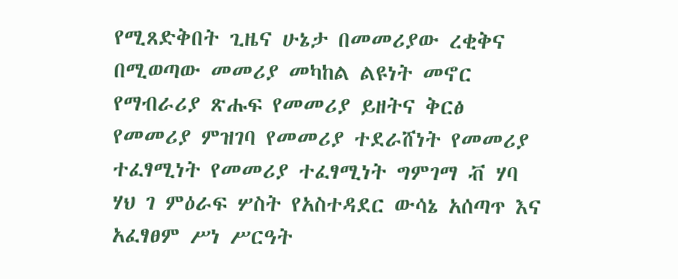የሚጸድቅበት ጊዜና ሁኔታ በመመሪያው ረቂቅና በሚወጣው መመሪያ መካከል ልዩነት መኖር የማብራሪያ ጽሑፍ የመመሪያ ይዘትና ቅርፅ የመመሪያ ምዝገባ የመመሪያ ተደራሸነት የመመሪያ ተፈፃሚነት የመመሪያ ተፈፃሚነት ግምገማ ቭ ሃባ ሃህ ገ ምዕራፍ ሦስት የአስተዳደር ውሳኔ አሰጣጥ እና አፈፃፀም ሥነ ሥርዓት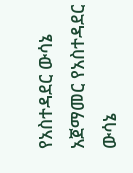የአስተዳደር ውሳኔ አጀማመር የአስተዳደር ውሳኔ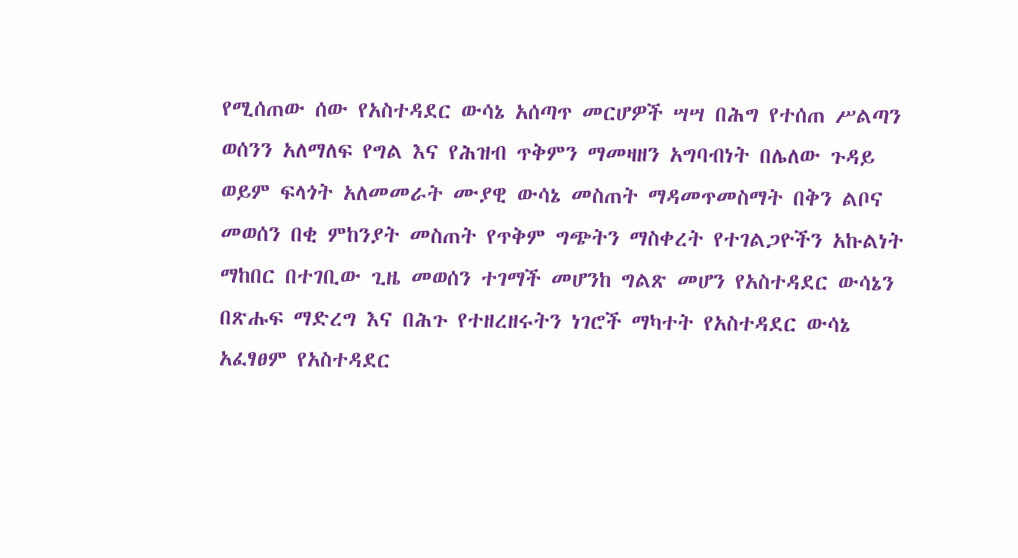የሚሰጠው ሰው የአስተዳደር ውሳኔ አሰጣጥ መርሆዎች ሣሣ በሕግ የተሰጠ ሥልጣን ወሰንን አለማለፍ የግል እና የሕዝብ ጥቅምን ማመዛዘን አግባብነት በሌለው ጉዳይ ወይም ፍላጎት አለመመራት ሙያዊ ውሳኔ መስጠት ማዳመጥመስማት በቅን ልቦና መወሰን በቂ ምከንያት መስጠት የጥቅም ግጭትን ማስቀረት የተገልጋዮችን አኩልነት ማከበር በተገቢው ጊዜ መወሰን ተገማች መሆንከ ግልጽ መሆን የአስተዳደር ውሳኔን በጽሑፍ ማድረግ እና በሕጉ የተዘረዘሩትን ነገሮች ማካተት የአስተዳደር ውሳኔ አፈፃፀም የአስተዳደር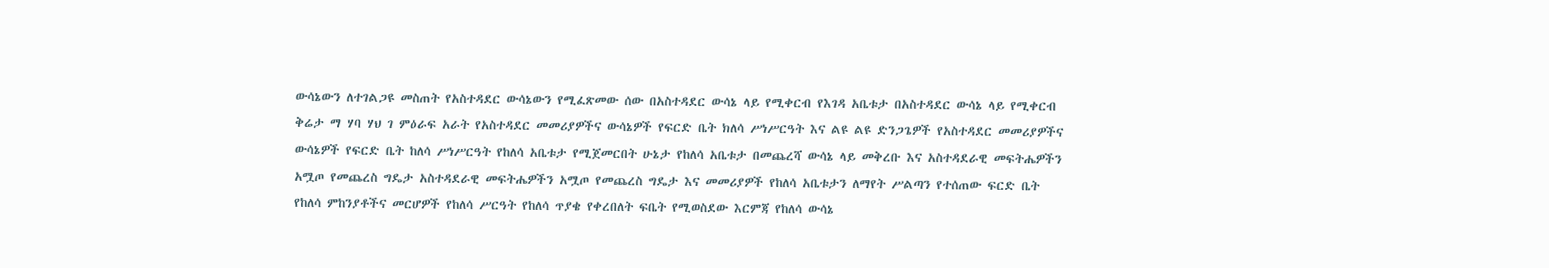ውሳኔውን ለተገልጋዩ መስጠት የአስተዳደር ውሳኔውን የሚፈጽመው ሰው በአስተዳደር ውሳኔ ላይ የሚቀርብ የእገዳ አቤቱታ በአስተዳደር ውሳኔ ላይ የሚቀርብ ቅሬታ ማ ሃባ ሃህ ገ ምዕራፍ አራት የአስተዳደር መመሪያዎችና ውሳኔዎች የፍርድ ቤት ክለሳ ሥነሥርዓት እና ልዩ ልዩ ድንጋጌዎች የአስተዳደር መመሪያዎችና ውሳኔዎች የፍርድ ቤት ከለሳ ሥነሥርዓት የከለሳ አቤቱታ የሚጀመርበት ሁኔታ የከለሳ አቤቱታ በመጨረሻ ውሳኔ ላይ መቅረቡ እና አስተዳደራዊ መፍትሔዎችን አሟጦ የመጨረስ ግዴታ አስተዳደራዊ መፍትሔዎችን አሟጦ የመጨረስ ግዴታ እና መመሪያዎች የከለሳ አቤቱታን ለማየት ሥልጣን የተሰጠው ፍርድ ቤት የከለሳ ምከንያቶችና መርሆዎች የከለሳ ሥርዓት የከለሳ ጥያቄ የቀረበለት ፍቤት የሚወስደው እርምጃ የከለሳ ውሳኔ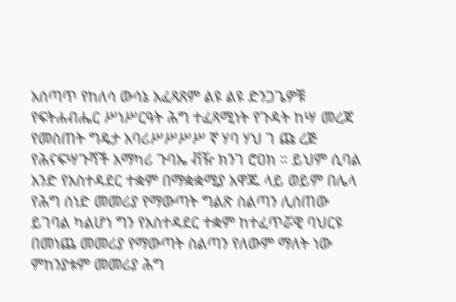አሰጣጥ የከለሳ ውሳኔ አፈጻጸም ልዩ ልዩ ድንጋጌዎቹ የፍትሐብሔር ሥነሥርዓት ሕግ ተፈጻሚነት የጉዳት ከሣ መረጃ የመስጠት ግዴታ አባሪሥሥሥሥ ኛ ሃባ ሃህ ገ ጩ ረጅ የሕናፍሣጉሻች አማካሪ ጉባኤ ቭዥ ክንገ ሮዐክ ። ይህም ሲባል አንድ የአስተዳደር ተቋም በማቋቋሚያ አዋጁ ላይ ወይም በሌላ የሕግ ሰነድ መመሪያ የማውጣት ግልጽ ስልጣን ሊሰጠው ይገባል ካልሆነ ግን የአስተዳደር ተቋም ከተፈጥሯዊ ባህርዩ በመነጨ መመሪያ የማውጣት ስልጣን የለውም ማለት ነው ምከንያቱም መመሪያ ሕግ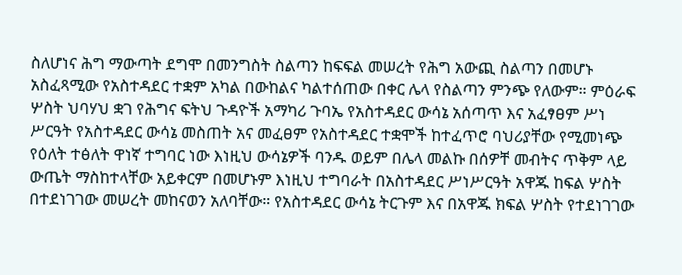ስለሆነና ሕግ ማውጣት ደግሞ በመንግስት ስልጣን ከፍፍል መሠረት የሕግ አውጪ ስልጣን በመሆኑ አስፈጻሚው የአስተዳደር ተቋም አካል በውከልና ካልተሰጠው በቀር ሌላ የስልጣን ምንጭ የለውም። ምዕራፍ ሦስት ህባሃህ ቋገ የሕግና ፍትህ ጉዳዮች አማካሪ ጉባኤ የአስተዳደር ውሳኔ አሰጣጥ እና አፈፃፀም ሥነ ሥርዓት የአስተዳደር ውሳኔ መስጠት አና መፈፀም የአስተዳደር ተቋሞች ከተፈጥሮ ባህሪያቸው የሚመነጭ የዕለት ተፅለት ዋነኛ ተግባር ነው እነዚህ ውሳኔዎች ባንዱ ወይም በሌላ መልኩ በሰዎቸ መብትና ጥቅም ላይ ውጤት ማስከተላቸው አይቀርም በመሆኑም እነዚህ ተግባራት በአስተዳደር ሥነሥርዓት አዋጁ ከፍል ሦስት በተደነገገው መሠረት መከናወን አለባቸው። የአስተዳደር ውሳኔ ትርጉም እና በአዋጁ ክፍል ሦስት የተደነገገው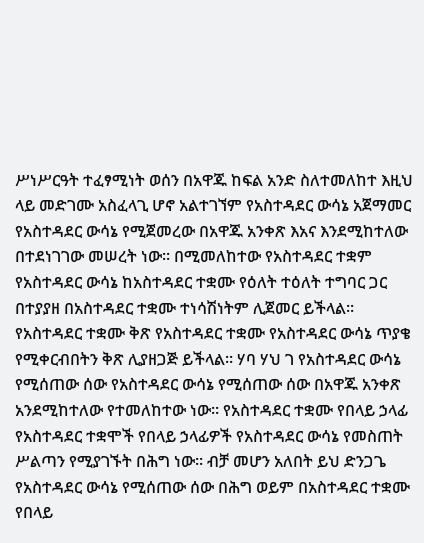ሥነሥርዓት ተፈፃሚነት ወሰን በአዋጁ ከፍል አንድ ስለተመለከተ እዚህ ላይ መድገሙ አስፈላጊ ሆኖ አልተገኘም የአስተዳደር ውሳኔ አጀማመር የአስተዳደር ውሳኔ የሚጀመረው በአዋጁ አንቀጽ እአና እንደሚከተለው በተደነገገው መሠረት ነው። በሚመለከተው የአስተዳደር ተቋም የአስተዳደር ውሳኔ ከአስተዳደር ተቋሙ የዕለት ተዕለት ተግባር ጋር በተያያዘ በአስተዳደር ተቋሙ ተነሳሽነትም ሊጀመር ይችላል። የአስተዳደር ተቋሙ ቅጽ የአስተዳደር ተቋሙ የአስተዳደር ውሳኔ ጥያቄ የሚቀርብበትን ቅጽ ሊያዘጋጅ ይችላል። ሃባ ሃህ ገ የአስተዳደር ውሳኔ የሚሰጠው ሰው የአስተዳደር ውሳኔ የሚሰጠው ሰው በአዋጁ አንቀጽ አንደሚከተለው የተመለከተው ነው። የአስተዳደር ተቋሙ የበላይ ኃላፊ የአስተዳደር ተቋሞች የበላይ ኃላፊዎች የአስተዳደር ውሳኔ የመስጠት ሥልጣን የሚያገኙት በሕግ ነው። ብቻ መሆን አለበት ይህ ድንጋጌ የአስተዳደር ውሳኔ የሚሰጠው ሰው በሕግ ወይም በአስተዳደር ተቋሙ የበላይ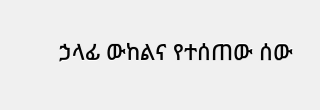ኃላፊ ውከልና የተሰጠው ሰው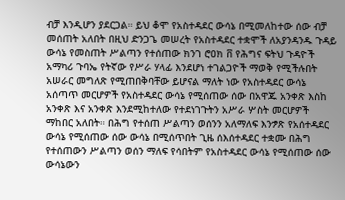ብቻ እንዲሆን ያደርጋል። ይህ ቆሞ የአስተዳደር ውሳኔ በሚመለከተው ሰው ብቻ መሰጠት አለበት በዚህ ድንጋጌ መሠረት የአስተዳደር ተቋሞች ለአያንዳንዱ ጉዳይ ውሳኔ የመስጠት ሥልጣን የተሰጠው ክንገ ሮዐክ ቨ የሕግና ፍትህ ጉዳዮች አማካሪ ጉባኤ የትኛው የሥራ ሃላፊ እንደሆነ ተገልጋዮች ማወቅ የሚችሉበት አሠራር መግለጽ የሚጠበቅባቸው ይሆናል ማለት ነው የአስተዳደር ውሳኔ አሰጣጥ መርሆዎች የአስተዳደር ውሳኔ የሚሰጠው ሰው በአዋጁ አንቀጽ እስከ አንቀጽ እና አንቀጽ እንደሚከተለው የተደነገጉትን አሥራ ሦስት መርሆዎች ማከበር አለበት። በሕግ የተሰጠ ሥልጣን ወሰንን አለማለፍ እንፇጽ የአሰተዳደር ውሳኔ የሚሰጠው ሰው ውሳኔ በሚሰጥበት ጊዜ ሰእሰተዳደር ተቋሙ በሕግ የተሰጠውን ሥልጣን ወሰን ማለፍ የሳበትም የአስተዳደር ውሳኔ የሚሰጠው ሰው ውሳኔውን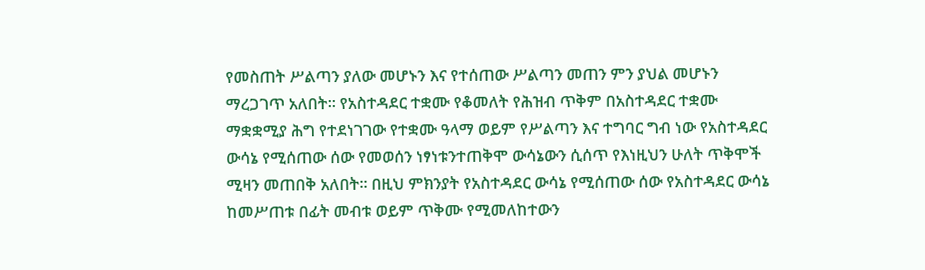የመስጠት ሥልጣን ያለው መሆኑን እና የተሰጠው ሥልጣን መጠን ምን ያህል መሆኑን ማረጋገጥ አለበት። የአስተዳደር ተቋሙ የቆመለት የሕዝብ ጥቅም በአስተዳደር ተቋሙ ማቋቋሚያ ሕግ የተደነገገው የተቋሙ ዓላማ ወይም የሥልጣን እና ተግባር ግብ ነው የአስተዳደር ውሳኔ የሚሰጠው ሰው የመወሰን ነፃነቱንተጠቅሞ ውሳኔውን ሲሰጥ የእነዚህን ሁለት ጥቅሞች ሚዛን መጠበቅ አለበት። በዚህ ምክንያት የአስተዳደር ውሳኔ የሚሰጠው ሰው የአስተዳደር ውሳኔ ከመሥጠቱ በፊት መብቱ ወይም ጥቅሙ የሚመለከተውን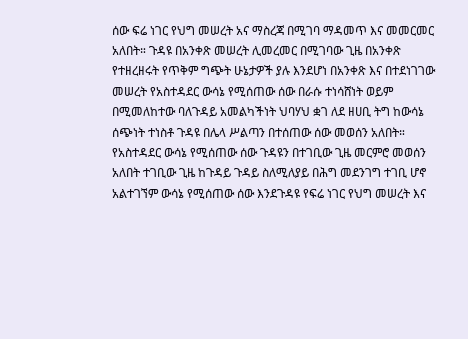ሰው ፍሬ ነገር የህግ መሠረት አና ማስረጃ በሚገባ ማዳመጥ እና መመርመር አለበት። ጉዳዩ በአንቀጽ መሠረት ሊመረመር በሚገባው ጊዜ በአንቀጽ የተዘረዘሩት የጥቅም ግጭት ሁኔታዎች ያሉ እንደሆነ በአንቀጽ እና በተደነገገው መሠረት የአስተዳደር ውሳኔ የሚሰጠው ሰው በራሱ ተነሳሸነት ወይም በሚመለከተው ባለጉዳይ አመልካችነት ህባሃህ ቋገ ለደ ዘሀቢ ትግ ከውሳኔ ሰጭነት ተነስቶ ጉዳዩ በሌላ ሥልጣን በተሰጠው ሰው መወሰን አለበት። የአስተዳደር ውሳኔ የሚሰጠው ሰው ጉዳዩን በተገቢው ጊዜ መርምሮ መወሰን አለበት ተገቢው ጊዜ ከጉዳይ ጉዳይ ስለሚለያይ በሕግ መደንገግ ተገቢ ሆኖ አልተገኘም ውሳኔ የሚሰጠው ሰው እንደጉዳዩ የፍሬ ነገር የህግ መሠረት እና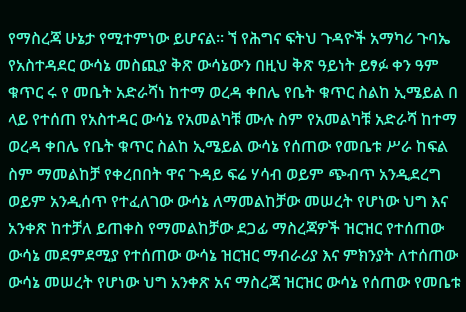የማስረጃ ሁኔታ የሚተምነው ይሆናል። ኘ የሕግና ፍትህ ጉዳዮች አማካሪ ጉባኤ የአስተዳደር ውሳኔ መስጪያ ቅጽ ውሳኔውን በዚህ ቅጽ ዓይነት ይፃፉ ቀን ዓም ቁጥር ሩ የ መቤት አድራሻነ ከተማ ወረዳ ቀበሌ የቤት ቁጥር ስልከ ኢሜይል በ ላይ የተሰጠ የአስተዳር ውሳኔ የአመልካቹ ሙሉ ስም የአመልካቹ አድራሻ ከተማ ወረዳ ቀበሌ የቤት ቁጥር ስልከ ኢሜይል ውሳኔ የሰጠው የመቤቱ ሥራ ከፍል ስም ማመልከቻ የቀረበበት ዋና ጉዳይ ፍሬ ሃሳብ ወይም ጭብጥ አንዲደረግ ወይም አንዲሰጥ የተፈለገው ውሳኔ ለማመልከቻው መሠረት የሆነው ህግ እና አንቀጽ ከተቻለ ይጠቀስ የማመልከቻው ደጋፊ ማስረጃዎች ዝርዝር የተሰጠው ውሳኔ መደምደሚያ የተሰጠው ውሳኔ ዝርዝር ማብራሪያ እና ምክንያት ለተሰጠው ውሳኔ መሠረት የሆነው ህግ አንቀጽ አና ማስረጃ ዝርዝር ውሳኔ የሰጠው የመቤቱ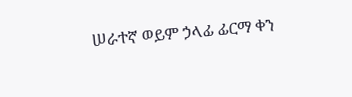ሠራተኛ ወይም ኃላፊ ፊርማ ቀን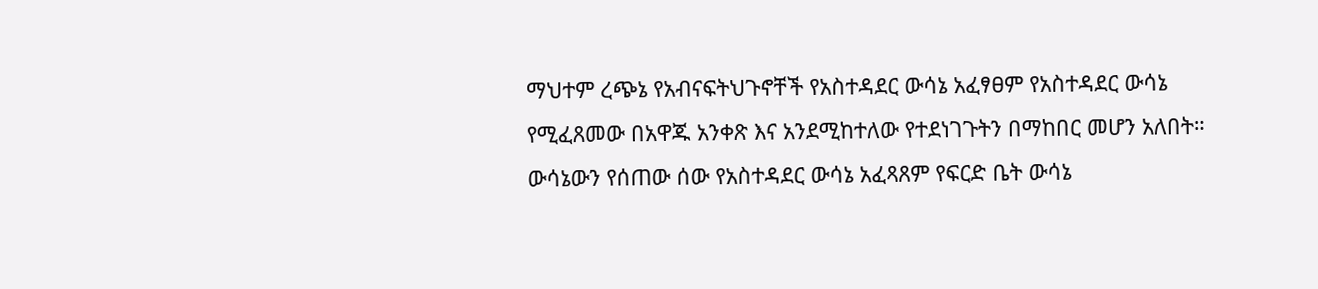ማህተም ረጭኔ የአብናፍትህጉኖቸች የአስተዳደር ውሳኔ አፈፃፀም የአስተዳደር ውሳኔ የሚፈጸመው በአዋጁ አንቀጽ እና አንደሚከተለው የተደነገጉትን በማከበር መሆን አለበት። ውሳኔውን የሰጠው ሰው የአስተዳደር ውሳኔ አፈጻጸም የፍርድ ቤት ውሳኔ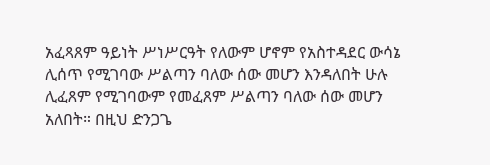አፈጻጸም ዓይነት ሥነሥርዓት የለውም ሆኖም የአስተዳደር ውሳኔ ሊሰጥ የሚገባው ሥልጣን ባለው ሰው መሆን እንዳለበት ሁሉ ሊፈጸም የሚገባውም የመፈጸም ሥልጣን ባለው ሰው መሆን አለበት። በዚህ ድንጋጌ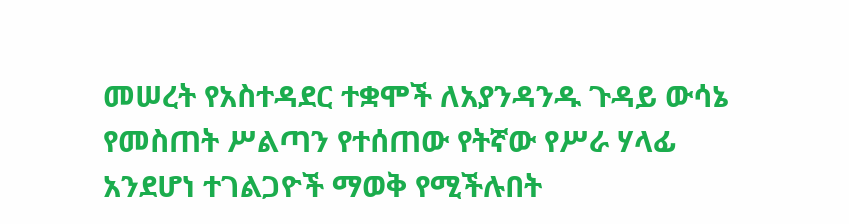መሠረት የአስተዳደር ተቋሞች ለአያንዳንዱ ጉዳይ ውሳኔ የመስጠት ሥልጣን የተሰጠው የትኛው የሥራ ሃላፊ አንደሆነ ተገልጋዮች ማወቅ የሚችሉበት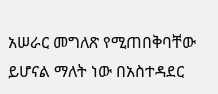አሠራር መግለጽ የሚጠበቅባቸው ይሆናል ማለት ነው በአስተዳደር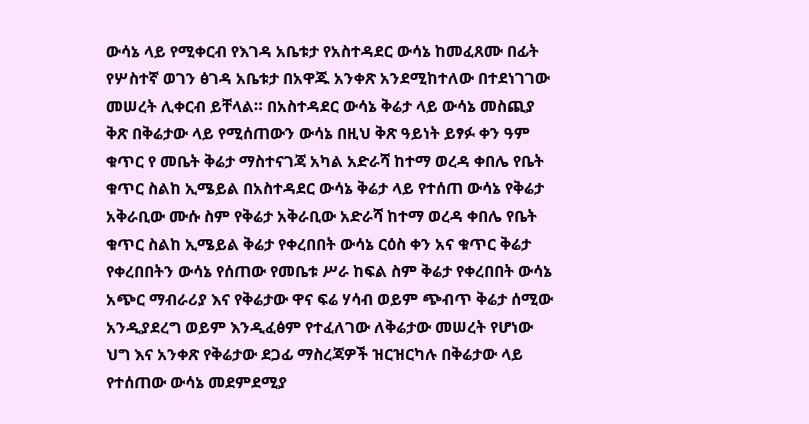ውሳኔ ላይ የሚቀርብ የእገዳ አቤቱታ የአስተዳደር ውሳኔ ከመፈጸሙ በፊት የሦስተኛ ወገን ፅገዳ አቤቱታ በአዋጁ አንቀጽ አንደሚከተለው በተደነገገው መሠረት ሊቀርብ ይቸላል። በአስተዳደር ውሳኔ ቅሬታ ላይ ውሳኔ መስጪያ ቅጽ በቅሬታው ላይ የሚሰጠውን ውሳኔ በዚህ ቅጽ ዓይነት ይፃፉ ቀን ዓም ቁጥር የ መቤት ቅሬታ ማስተናገጃ አካል አድራሻ ከተማ ወረዳ ቀበሌ የቤት ቁጥር ስልከ ኢሜይል በአስተዳደር ውሳኔ ቅሬታ ላይ የተሰጠ ውሳኔ የቅሬታ አቅራቢው ሙሱ ስም የቅሬታ አቅራቢው አድራሻ ከተማ ወረዳ ቀበሌ የቤት ቁጥር ስልከ ኢሜይል ቅሬታ የቀረበበት ውሳኔ ርዕስ ቀን አና ቁጥር ቅሬታ የቀረበበትን ውሳኔ የሰጠው የመቤቱ ሥራ ከፍል ስም ቅሬታ የቀረበበት ውሳኔ አጭር ማብራሪያ እና የቅሬታው ዋና ፍሬ ሃሳብ ወይም ጭብጥ ቅሬታ ሰሚው አንዲያደረግ ወይም እንዲፈፅም የተፈለገው ለቅሬታው መሠረት የሆነው ህግ እና አንቀጽ የቅሬታው ደጋፊ ማስረጃዎች ዝርዝርካሉ በቅሬታው ላይ የተሰጠው ውሳኔ መደምደሚያ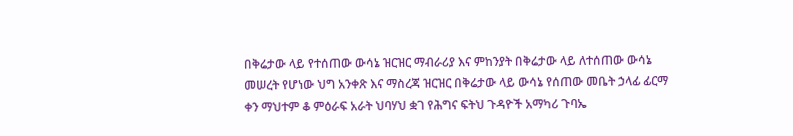በቅሬታው ላይ የተሰጠው ውሳኔ ዝርዝር ማብራሪያ እና ምከንያት በቅሬታው ላይ ለተሰጠው ውሳኔ መሠረት የሆነው ህግ አንቀጽ እና ማስረጃ ዝርዝር በቅሬታው ላይ ውሳኔ የሰጠው መቤት ኃላፊ ፊርማ ቀን ማህተም ቆ ምዕራፍ አራት ህባሃህ ቋገ የሕግና ፍትህ ጉዳዮች አማካሪ ጉባኤ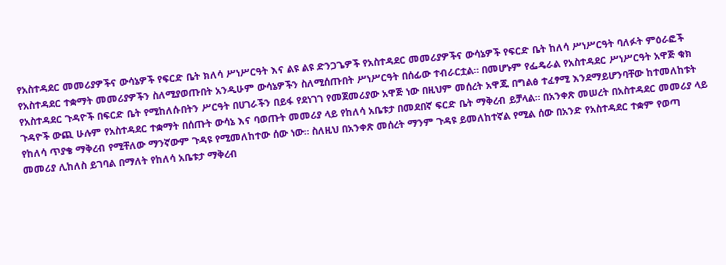የአስተዳደር መመሪያዎችና ውሳኔዎች የፍርድ ቤት ክለሳ ሥነሥርዓት እና ልዩ ልዩ ድንጋጌዎች የአስተዳደር መመሪያዎችና ውሳኔዎች የፍርድ ቤት ከለሳ ሥነሥርዓት ባለፉት ምዕራፎች የአስተዳደር ተቋማት መመሪያዎችን ስለሚያወጡበት አንዲሁም ውሳኔዎችን ስለሚሰጡበት ሥነሥርዓት በሰፊው ተብራርቷል። በመሆኑም የፌዴራል የአስተዳደር ሥነሥርዓት አዋጅ ቁክ የአስተዳደር ጉዳዮች በፍርድ ቤት የሚከለሱበትን ሥርዓት በሀገራችን በይፋ የደነገገ የመጀመሪያው አዋጅ ነው በዚህም መሰረት አዋጁ በግልፅ ተፈፃሚ እንደማይሆንባቸው ከተመለከቱት ጉዳዮች ውጪ ሁሉም የአስተዳደር ተቋማት በሰጡት ውሳኔ እና ባወጡት መመሪያ ላይ የከለሳ አቤቱታ በመደበኛ ፍርድ ቤት ማቅረብ ይቻላል። በአንቀጽ መሠረት በአስተዳደር መመሪያ ላይ የከለሳ ጥያቄ ማቅረብ የሚቸለው ማንኛውም ጉዳዩ የሚመለከተው ሰው ነው። ስለዚህ በአንቀጽ መሰረት ማንም ጉዳዩ ይመለከተኛል የሚል ሰው በአንድ የአስተዳደር ተቋም የወጣ መመሪያ ሊከለስ ይገባል በማለት የከለሳ አቤቱታ ማቅረብ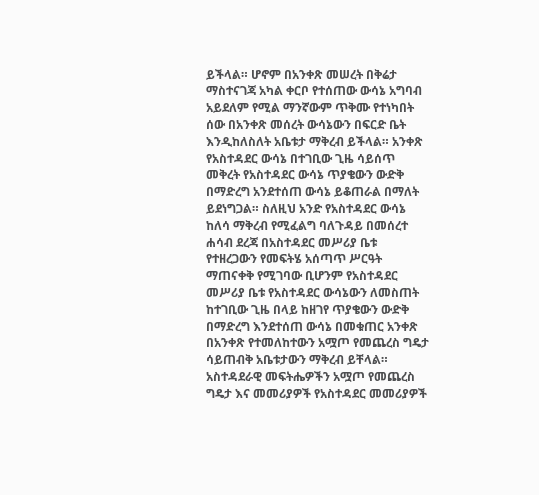ይችላል። ሆኖም በአንቀጽ መሠረት በቅሬታ ማስተናገጃ አካል ቀርቦ የተሰጠው ውሳኔ አግባብ አይደለም የሚል ማንኛውም ጥቅሙ የተነካበት ሰው በአንቀጽ መሰረት ውሳኔውን በፍርድ ቤት እንዲከለስለት አቤቱታ ማቅረብ ይችላል። አንቀጽ የአስተዳደር ውሳኔ በተገቢው ጊዜ ሳይሰጥ መቅረት የአስተዳደር ውሳኔ ጥያቄውን ውድቅ በማድረግ አንደተሰጠ ውሳኔ ይቆጠራል በማለት ይደነግጋል። ስለዚህ አንድ የአስተዳደር ውሳኔ ከለሳ ማቅረብ የሚፈልግ ባለጉዳይ በመሰረተ ሐሳብ ደረጃ በአስተዳደር መሥሪያ ቤቱ የተዘረጋውን የመፍትሄ አሰጣጥ ሥርዓት ማጠናቀቅ የሚገባው ቢሆንም የአስተዳደር መሥሪያ ቤቱ የአስተዳደር ውሳኔውን ለመስጠት ከተገቢው ጊዜ በላይ ከዘገየ ጥያቄውን ውድቅ በማድረግ እንደተሰጠ ውሳኔ በመቁጠር አንቀጽ በአንቀጽ የተመለከተውን አሟጦ የመጨረስ ግዴታ ሳይጠብቅ አቤቱታውን ማቅረብ ይቸላል። አስተዳደራዊ መፍትሔዎችን አሟጦ የመጨረስ ግዴታ እና መመሪያዎች የአስተዳደር መመሪያዎች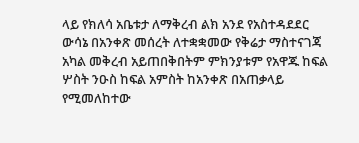ላይ የክለሳ አቤቱታ ለማቅረብ ልክ አንደ የአስተዳደደር ውሳኔ በአንቀጽ መሰረት ለተቋቋመው የቅሬታ ማስተናገጃ አካል መቅረብ አይጠበቅበትም ምክንያቱም የአዋጁ ከፍል ሦስት ንዑስ ከፍል አምስት ከአንቀጽ በአጠቃላይ የሚመለከተው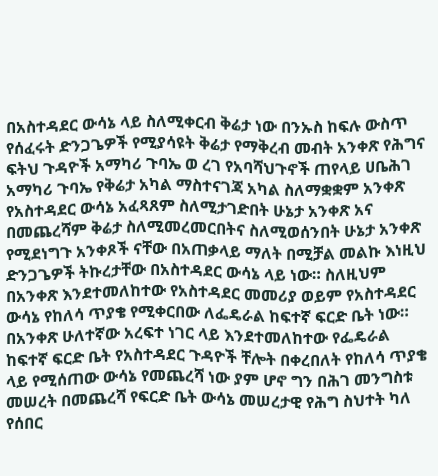በአስተዳደር ውሳኔ ላይ ስለሚቀርብ ቅሬታ ነው በንኡስ ከፍሉ ውስጥ የሰፈሩት ድንጋጌዎች የሚያሳዩት ቅሬታ የማቅረብ መብት አንቀጽ የሕግና ፍትህ ጉዳዮች አማካሪ ጉባኤ ወ ረገ የአባሻህጉኖች ጠየላይ ሀቤሕገ አማካሪ ጉባኤ የቅሬታ አካል ማስተናገጃ አካል ስለማቋቋም አንቀጽ የአስተዳደር ውሳኔ አፈጻጸም ስለሚታገድበት ሁኔታ አንቀጽ አና በመጨረሻም ቅሬታ ስለሚመረመርበትና ስለሚወሰንበት ሁኔታ አንቀጽ የሚደነግጉ አንቀጾች ናቸው በአጠቃላይ ማለት በሚቻል መልኩ እነዚህ ድንጋጌዎች ትኩረታቸው በአስተዳደር ውሳኔ ላይ ነው። ስለዚህም በአንቀጽ እንደተመለከተው የአስተዳደር መመሪያ ወይም የአስተዳደር ውሳኔ የከለሳ ጥያቄ የሚቀርበው ለፌዴራል ከፍተኛ ፍርድ ቤት ነው። በአንቀጽ ሁለተኛው አረፍተ ነገር ላይ እንደተመለከተው የፌዴራል ከፍተኛ ፍርድ ቤት የአስተዳደር ጉዳዮች ቸሎት በቀረበለት የከለሳ ጥያቄ ላይ የሚሰጠው ውሳኔ የመጨረሻ ነው ያም ሆኖ ግን በሕገ መንግስቱ መሠረት በመጨረሻ የፍርድ ቤት ውሳኔ መሠረታዊ የሕግ ስህተት ካለ የሰበር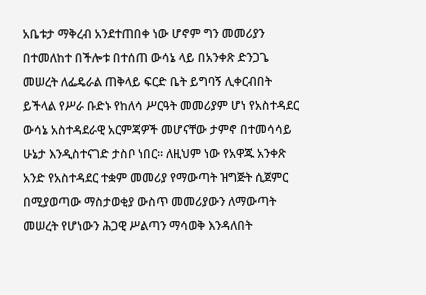አቤቱታ ማቅረብ አንደተጠበቀ ነው ሆኖም ግን መመሪያን በተመለከተ በችሎቱ በተሰጠ ውሳኔ ላይ በአንቀጽ ድንጋጌ መሠረት ለፌዴራል ጠቅላይ ፍርድ ቤት ይግባኝ ሊቀርብበት ይችላል የሥራ ቡድኑ የከለሳ ሥርዓት መመሪያም ሆነ የአስተዳደር ውሳኔ አስተዳደራዊ አርምጃዎች መሆናቸው ታምኖ በተመሳሳይ ሁኔታ እንዲስተናገድ ታስቦ ነበር። ለዚህም ነው የአዋጁ አንቀጽ አንድ የአስተዳደር ተቋም መመሪያ የማውጣት ዝግጅት ሲጀምር በሚያወጣው ማስታወቂያ ውስጥ መመሪያውን ለማውጣት መሠረት የሆነውን ሕጋዊ ሥልጣን ማሳወቅ እንዳለበት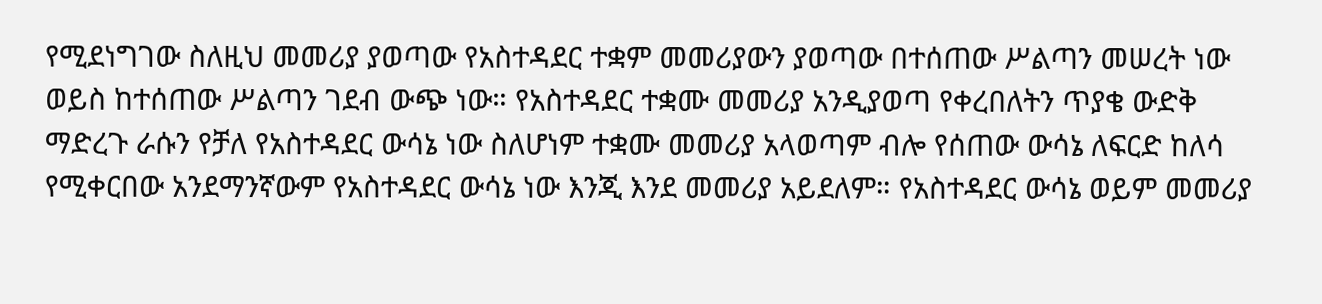የሚደነግገው ስለዚህ መመሪያ ያወጣው የአስተዳደር ተቋም መመሪያውን ያወጣው በተሰጠው ሥልጣን መሠረት ነው ወይስ ከተሰጠው ሥልጣን ገደብ ውጭ ነው። የአስተዳደር ተቋሙ መመሪያ አንዲያወጣ የቀረበለትን ጥያቄ ውድቅ ማድረጉ ራሱን የቻለ የአስተዳደር ውሳኔ ነው ስለሆነም ተቋሙ መመሪያ አላወጣም ብሎ የሰጠው ውሳኔ ለፍርድ ከለሳ የሚቀርበው አንደማንኛውም የአስተዳደር ውሳኔ ነው እንጂ እንደ መመሪያ አይደለም። የአስተዳደር ውሳኔ ወይም መመሪያ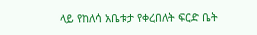ላይ የከለሳ አቤቱታ የቀረበለት ፍርድ ቤት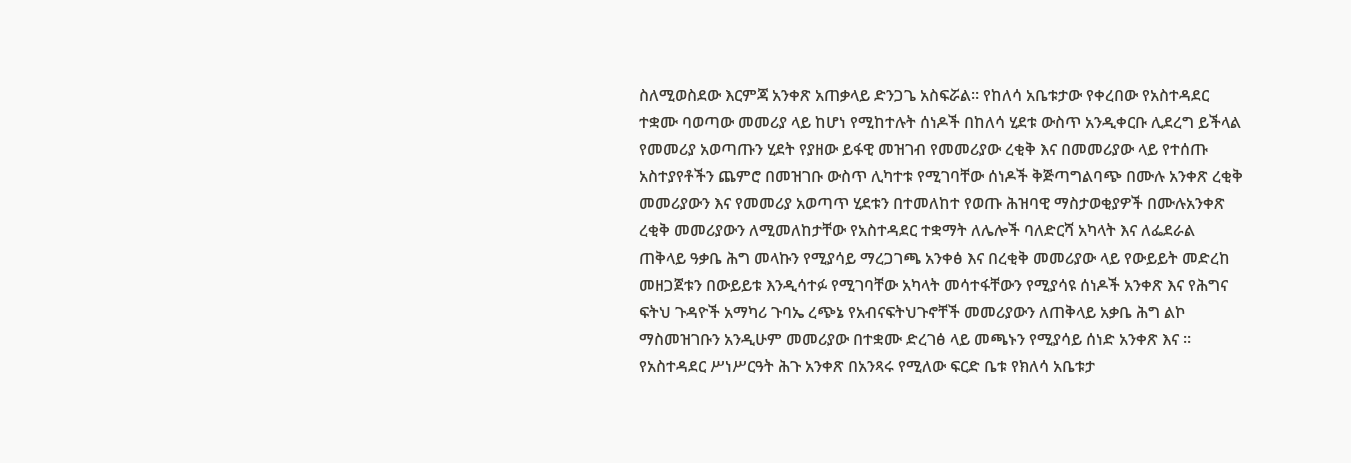ስለሚወስደው እርምጃ አንቀጽ አጠቃላይ ድንጋጌ አስፍሯል። የከለሳ አቤቱታው የቀረበው የአስተዳደር ተቋሙ ባወጣው መመሪያ ላይ ከሆነ የሚከተሉት ሰነዶች በከለሳ ሂደቱ ውስጥ አንዲቀርቡ ሊደረግ ይችላል የመመሪያ አወጣጡን ሂደት የያዘው ይፋዊ መዝገብ የመመሪያው ረቂቅ እና በመመሪያው ላይ የተሰጡ አስተያየቶችን ጨምሮ በመዝገቡ ውስጥ ሊካተቱ የሚገባቸው ሰነዶች ቅጅጣግልባጭ በሙሉ አንቀጽ ረቂቅ መመሪያውን እና የመመሪያ አወጣጥ ሂደቱን በተመለከተ የወጡ ሕዝባዊ ማስታወቂያዎች በሙሉአንቀጽ ረቂቅ መመሪያውን ለሚመለከታቸው የአስተዳደር ተቋማት ለሌሎች ባለድርሻ አካላት እና ለፌደራል ጠቅላይ ዓቃቤ ሕግ መላኩን የሚያሳይ ማረጋገጫ አንቀፅ እና በረቂቅ መመሪያው ላይ የውይይት መድረከ መዘጋጀቱን በውይይቱ እንዲሳተፉ የሚገባቸው አካላት መሳተፋቸውን የሚያሳዩ ሰነዶች አንቀጽ እና የሕግና ፍትህ ጉዳዮች አማካሪ ጉባኤ ረጭኔ የአብናፍትህጉኖቸች መመሪያውን ለጠቅላይ አቃቤ ሕግ ልኮ ማስመዝገቡን አንዲሁም መመሪያው በተቋሙ ድረገፅ ላይ መጫኑን የሚያሳይ ሰነድ አንቀጽ እና ። የአስተዳደር ሥነሥርዓት ሕጉ አንቀጽ በአንጻሩ የሚለው ፍርድ ቤቱ የክለሳ አቤቱታ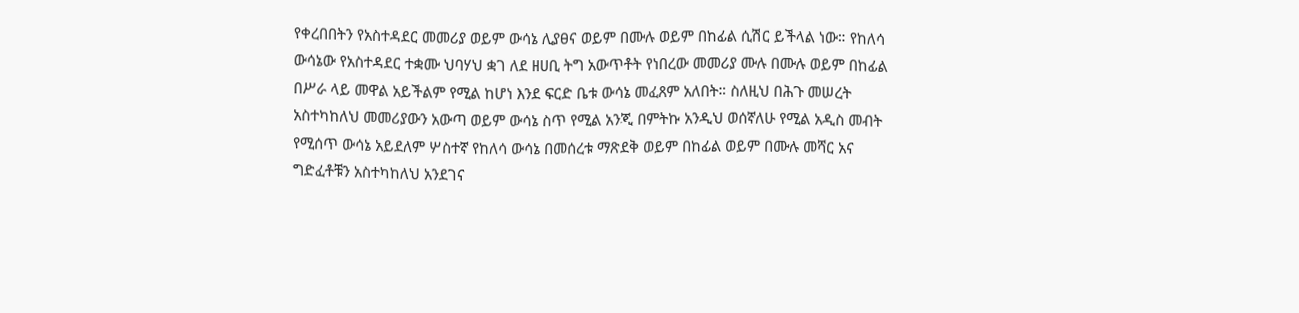የቀረበበትን የአስተዳደር መመሪያ ወይም ውሳኔ ሊያፀና ወይም በሙሉ ወይም በከፊል ሲሽር ይችላል ነው። የከለሳ ውሳኔው የአስተዳደር ተቋሙ ህባሃህ ቋገ ለደ ዘሀቢ ትግ አውጥቶት የነበረው መመሪያ ሙሉ በሙሉ ወይም በከፊል በሥራ ላይ መዋል አይችልም የሚል ከሆነ እንደ ፍርድ ቤቱ ውሳኔ መፈጸም አለበት። ስለዚህ በሕጉ መሠረት አስተካከለህ መመሪያውን አውጣ ወይም ውሳኔ ስጥ የሚል አንጂ በምትኩ አንዲህ ወሰኛለሁ የሚል አዲስ መብት የሚሰጥ ውሳኔ አይደለም ሦስተኛ የከለሳ ውሳኔ በመሰረቱ ማጽደቅ ወይም በከፊል ወይም በሙሉ መሻር አና ግድፈቶቹን አስተካከለህ አንደገና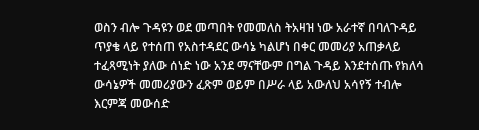ወስን ብሎ ጉዳዩን ወደ መጣበት የመመለስ ትአዛዝ ነው አራተኛ በባለጉዳይ ጥያቄ ላይ የተሰጠ የአስተዳደር ውሳኔ ካልሆነ በቀር መመሪያ አጠቃላይ ተፈጻሚነት ያለው ሰነድ ነው አንደ ማናቸውም በግል ጉዳይ እንደተሰጡ የክለሳ ውሳኔዎች መመሪያውን ፈጽም ወይም በሥራ ላይ አውለህ አሳየኝ ተብሎ እርምጃ መውሰድ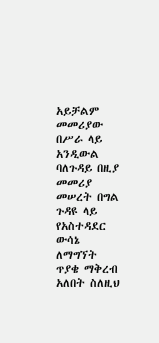አይቻልም መመሪያው በሥራ ላይ አንዲውል ባለጉዳይ በዚያ መመሪያ መሠረት በግል ጉዳዩ ላይ የአስተዳደር ውሳኔ ለማግኘት ጥያቄ ማቅረብ አለበት ስለዚህ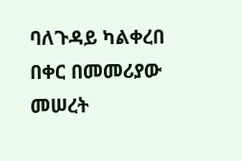ባለጉዳይ ካልቀረበ በቀር በመመሪያው መሠረት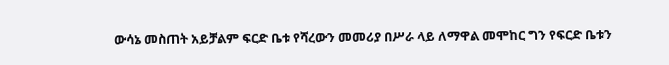ውሳኔ መስጠት አይቻልም ፍርድ ቤቱ የሻረውን መመሪያ በሥራ ላይ ለማዋል መሞከር ግን የፍርድ ቤቱን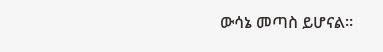ውሳኔ መጣስ ይሆናል።